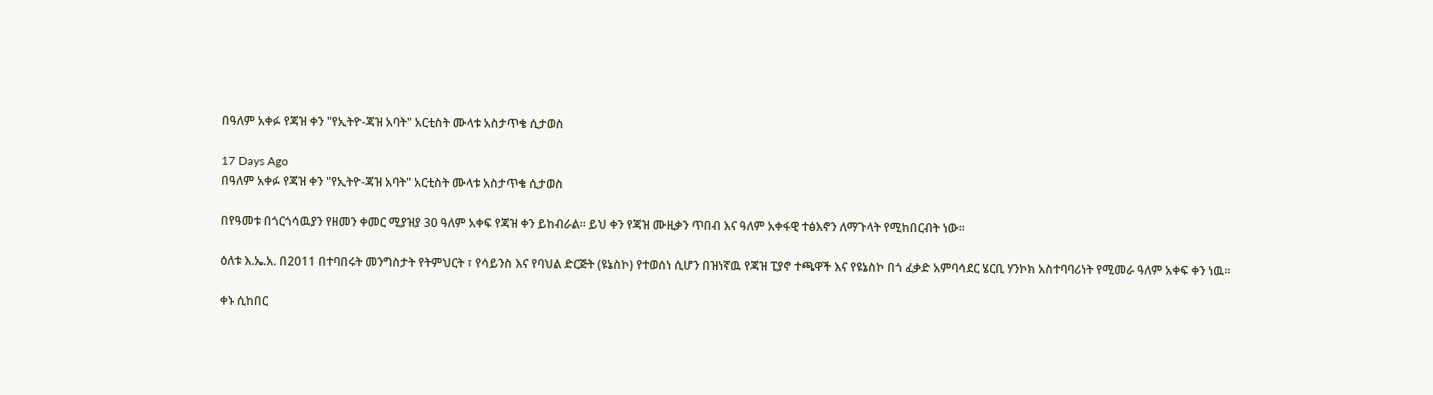በዓለም አቀፉ የጃዝ ቀን "የኢትዮ-ጃዝ አባት" አርቲስት ሙላቱ አስታጥቄ ሲታወስ

17 Days Ago
በዓለም አቀፉ የጃዝ ቀን "የኢትዮ-ጃዝ አባት" አርቲስት ሙላቱ አስታጥቄ ሲታወስ

በየዓመቱ በጎርጎሳዉያን የዘመን ቀመር ሚያዝያ 30 ዓለም አቀፍ የጃዝ ቀን ይከብራል፡፡ ይህ ቀን የጃዝ ሙዚቃን ጥበብ እና ዓለም አቀፋዊ ተፅእኖን ለማጉላት የሚከበርብት ነው፡፡

ዕለቱ እ.ኤ.አ. በ2011 በተባበሩት መንግስታት የትምህርት ፣ የሳይንስ እና የባህል ድርጅት (ዩኔስኮ) የተወሰነ ሲሆን በዝነኛዉ የጃዝ ፒያኖ ተጫዋች እና የዩኔስኮ በጎ ፈቃድ አምባሳደር ሄርቢ ሃንኮክ አስተባባሪነት የሚመራ ዓለም አቀፍ ቀን ነዉ።

ቀኑ ሲከበር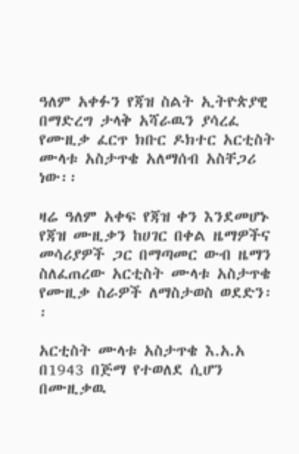ዓለም አቀፉን የጃዝ ስልት ኢትዮጵያዊ በማድረግ ታላቅ አሻራዉን ያሳረፈ የሙዚቃ ፈርጥ ክቡር ዶክተር አርቲስት ሙላቱ አስታጥቄ አለማሰብ አስቸጋሪ ነው፡፡

ዛሬ ዓለም አቀፍ የጃዝ ቀን እንደመሆኑ የጃዝ ሙዚቃን ከሀገር በቀል ዜማዎችና መሳሪያዎች ጋር በማጣመር ውብ ዜማን ስለፈጠረው አርቲስት ሙላቱ አስታጥቄ የሙዚቃ ስራዎች ለማስታወስ ወደድን፡፡

አርቲስት ሙላቱ አስታጥቄ እ.አ.አ በ1943 በጅማ የተወለደ ሲሆን በሙዚቃዉ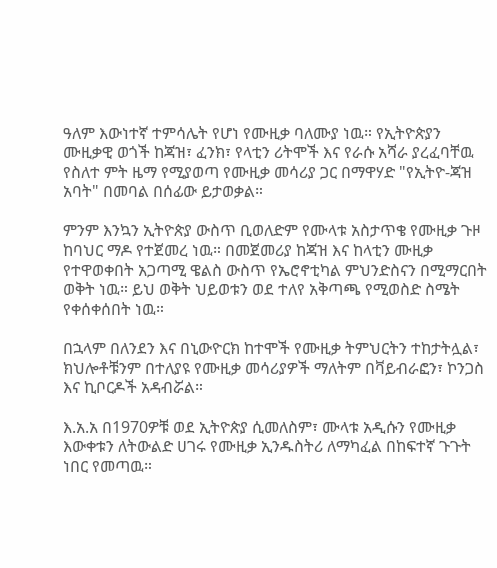ዓለም እውነተኛ ተምሳሌት የሆነ የሙዚቃ ባለሙያ ነዉ። የኢትዮጵያን ሙዚቃዊ ወጎች ከጃዝ፣ ፈንክ፣ የላቲን ሪትሞች እና የራሱ አሻራ ያረፈባቸዉ የስለተ ምት ዜማ የሚያወጣ የሙዚቃ መሳሪያ ጋር በማዋሃድ "የኢትዮ-ጃዝ አባት" በመባል በሰፊው ይታወቃል።

ምንም እንኳን ኢትዮጵያ ውስጥ ቢወለድም የሙላቱ አስታጥቄ የሙዚቃ ጉዞ ከባህር ማዶ የተጀመረ ነዉ። በመጀመሪያ ከጃዝ እና ከላቲን ሙዚቃ የተዋወቀበት አጋጣሚ ዌልስ ውስጥ የኤሮኖቲካል ምህንድስናን በሚማርበት ወቅት ነዉ። ይህ ወቅት ህይወቱን ወደ ተለየ አቅጣጫ የሚወስድ ስሜት የቀሰቀሰበት ነዉ።

በኋላም በለንደን እና በኒውዮርክ ከተሞች የሙዚቃ ትምህርትን ተከታትሏል፣ ክህሎቶቹንም በተለያዩ የሙዚቃ መሳሪያዎች ማለትም በቫይብራፎን፣ ኮንጋስ እና ኪቦርዶች አዳብሯል።

እ.አ.አ በ1970ዎቹ ወደ ኢትዮጵያ ሲመለስም፣ ሙላቱ አዲሱን የሙዚቃ እውቀቱን ለትውልድ ሀገሩ የሙዚቃ ኢንዱስትሪ ለማካፈል በከፍተኛ ጉጉት ነበር የመጣዉ።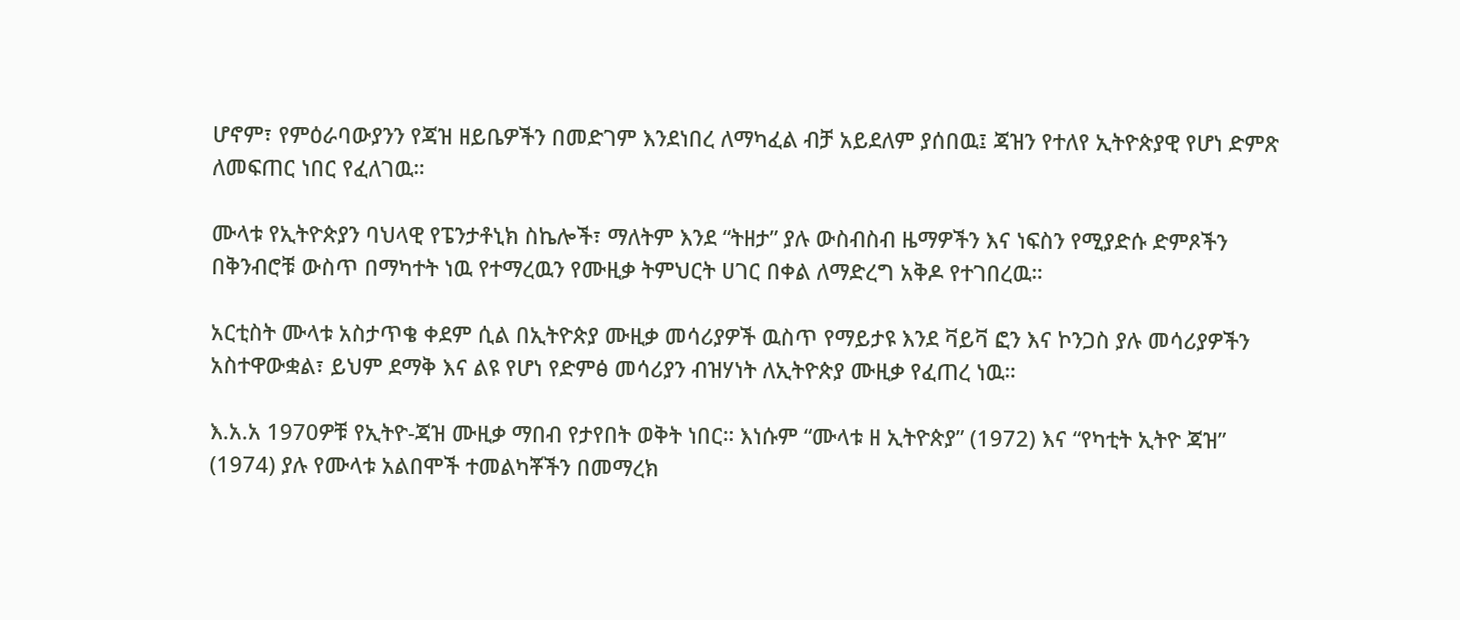ሆኖም፣ የምዕራባውያንን የጃዝ ዘይቤዎችን በመድገም እንደነበረ ለማካፈል ብቻ አይደለም ያሰበዉ፤ ጃዝን የተለየ ኢትዮጵያዊ የሆነ ድምጽ ለመፍጠር ነበር የፈለገዉ።

ሙላቱ የኢትዮጵያን ባህላዊ የፔንታቶኒክ ስኬሎች፣ ማለትም እንደ “ትዘታ” ያሉ ውስብስብ ዜማዎችን እና ነፍስን የሚያድሱ ድምጾችን በቅንብሮቹ ውስጥ በማካተት ነዉ የተማረዉን የሙዚቃ ትምህርት ሀገር በቀል ለማድረግ አቅዶ የተገበረዉ።

አርቲስት ሙላቱ አስታጥቄ ቀደም ሲል በኢትዮጵያ ሙዚቃ መሳሪያዎች ዉስጥ የማይታዩ እንደ ቫይቫ ፎን እና ኮንጋስ ያሉ መሳሪያዎችን አስተዋውቋል፣ ይህም ደማቅ እና ልዩ የሆነ የድምፅ መሳሪያን ብዝሃነት ለኢትዮጵያ ሙዚቃ የፈጠረ ነዉ።

እ.አ.አ 1970ዎቹ የኢትዮ-ጃዝ ሙዚቃ ማበብ የታየበት ወቅት ነበር። እነሱም “ሙላቱ ዘ ኢትዮጵያ” (1972) እና “የካቲት ኢትዮ ጃዝ” (1974) ያሉ የሙላቱ አልበሞች ተመልካቾችን በመማረክ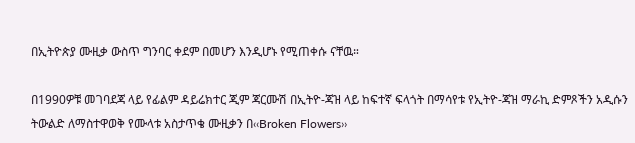በኢትዮጵያ ሙዚቃ ውስጥ ግንባር ቀደም በመሆን እንዲሆኑ የሚጠቀሱ ናቸዉ።

በ1990ዎቹ መገባደጃ ላይ የፊልም ዳይሬክተር ጂም ጃርሙሽ በኢትዮ-ጃዝ ላይ ከፍተኛ ፍላጎት በማሳየቱ የኢትዮ-ጃዝ ማራኪ ድምጾችን አዲሱን ትውልድ ለማስተዋወቅ የሙላቱ አስታጥቄ ሙዚቃን በ‹‹Broken Flowers››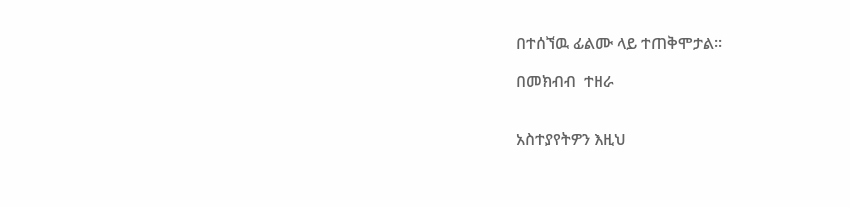በተሰኘዉ ፊልሙ ላይ ተጠቅሞታል፡፡

በመክብብ  ተዘራ


አስተያየትዎን እዚህ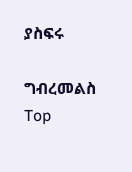ያስፍሩ

ግብረመልስ
Top